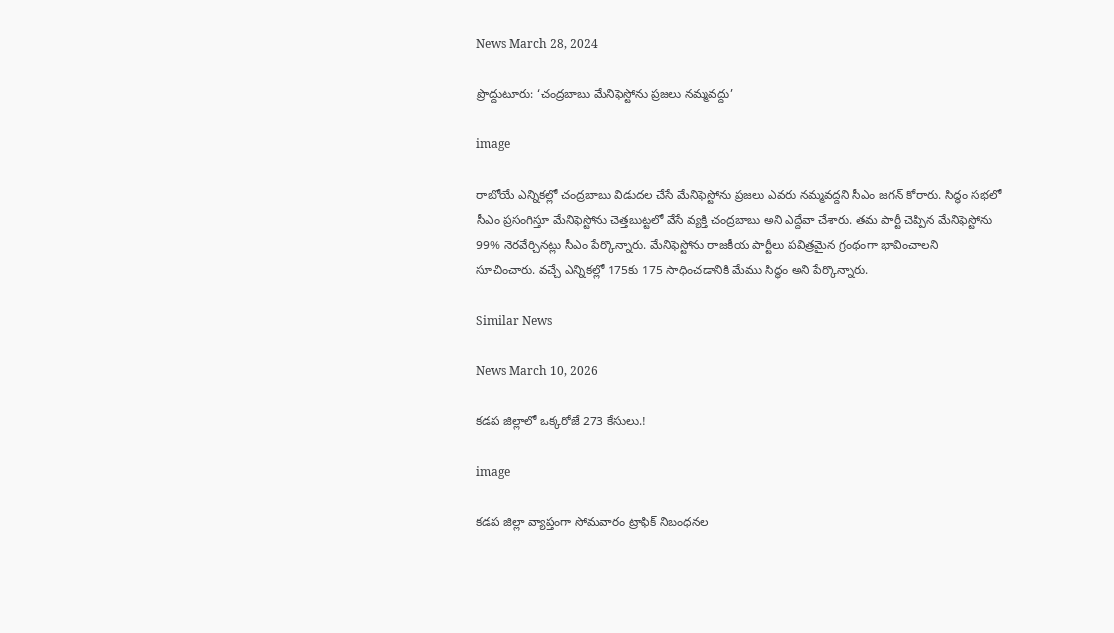News March 28, 2024

ప్రొద్దుటూరు: ‘చంద్రబాబు మేనిఫెస్టోను ప్రజలు నమ్మవద్దు’

image

రాబోయే ఎన్నికల్లో చంద్రబాబు విడుదల చేసే మేనిఫెస్టోను ప్రజలు ఎవరు నమ్మవద్దని సీఎం జగన్ కోరారు. సిద్ధం సభలో సీఎం ప్రసంగిస్తూ మేనిఫెస్టోను చెత్తబుట్టలో వేసే వ్యక్తి చంద్రబాబు అని ఎద్దేవా చేశారు. తమ పార్టీ చెప్పిన మేనిఫెస్టోను 99% నెరవేర్చినట్లు సీఎం పేర్కొన్నారు. మేనిఫెస్టోను రాజకీయ పార్టీలు పవిత్రమైన గ్రంథంగా భావించాలని సూచించారు. వచ్చే ఎన్నికల్లో 175కు 175 సాధించడానికి మేము సిద్ధం అని పేర్కొన్నారు.

Similar News

News March 10, 2026

కడప జిల్లాలో ఒక్కరోజే 273 కేసులు.!

image

కడప జిల్లా వ్యాప్తంగా సోమవారం ట్రాఫిక్ నిబంధనల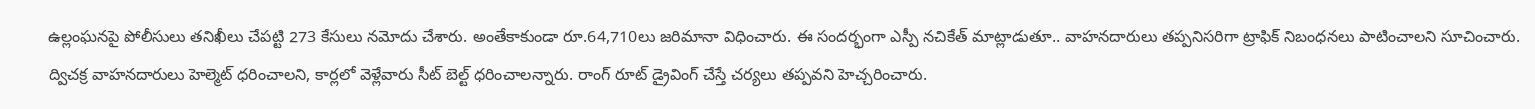ఉల్లంఘనపై పోలీసులు తనిఖీలు చేపట్టి 273 కేసులు నమోదు చేశారు. అంతేకాకుండా రూ.64,710లు జరిమానా విధించారు. ఈ సందర్భంగా ఎస్పీ నచికేత్ మాట్లాడుతూ.. వాహనదారులు తప్పనిసరిగా ట్రాఫిక్ నిబంధనలు పాటించాలని సూచించారు. ద్విచక్ర వాహనదారులు హెల్మెట్ ధరించాలని, కార్లలో వెళ్లేవారు సీట్ బెల్ట్ ధరించాలన్నారు. రాంగ్ రూట్ డ్రైవింగ్ చేస్తే చర్యలు తప్పవని హెచ్చరించారు.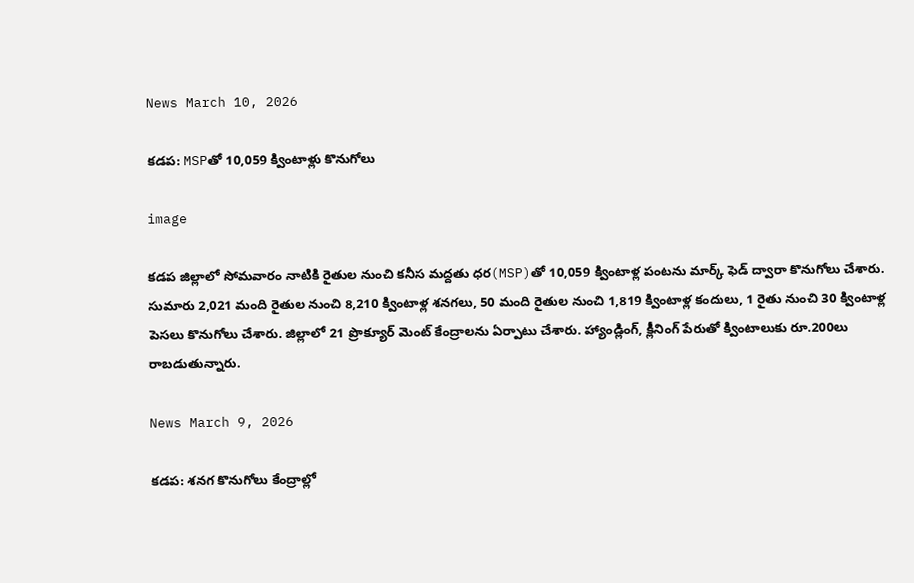News March 10, 2026

కడప: MSPతో 10,059 క్వింటాళ్లు కొనుగోలు

image

కడప జిల్లాలో సోమవారం నాటికి రైతుల నుంచి కనీస మద్దతు ధర(MSP)తో 10,059 క్వింటాళ్ల పంటను మార్క్ ఫెడ్ ద్వారా కొనుగోలు చేశారు. సుమారు 2,021 మంది రైతుల నుంచి 8,210 క్వింటాళ్ల శనగలు, 50 మంది రైతుల నుంచి 1,819 క్వింటాళ్ల కందులు, 1 రైతు నుంచి 30 క్వింటాళ్ల పెసలు కొనుగోలు చేశారు. జిల్లాలో 21 ప్రొక్యూర్ మెంట్ కేంద్రాలను ఏర్పాటు చేశారు. హ్యాండ్లింగ్, క్లీనింగ్ పేరుతో క్వింటాలుకు రూ.200లు రాబడుతున్నారు.

News March 9, 2026

కడప: శనగ కొనుగోలు కేంద్రాల్లో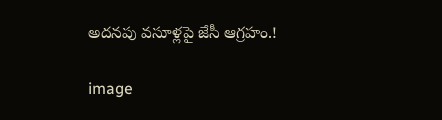అదనపు వసూళ్లపై జేసీ ఆగ్రహం.!

image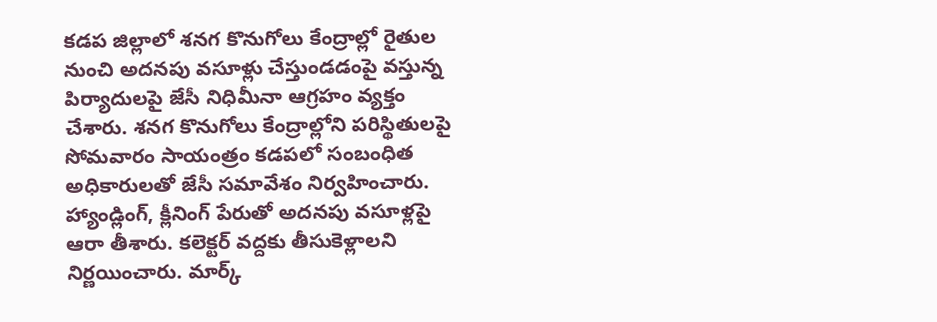కడప జిల్లాలో శనగ కొనుగోలు కేంద్రాల్లో రైతుల నుంచి అదనపు వసూళ్లు చేస్తుండడంపై వస్తున్న పిర్యాదులపై జేసీ నిధిమీనా ఆగ్రహం వ్యక్తం చేశారు. శనగ కొనుగోలు కేంద్రాల్లోని పరిస్థితులపై సోమవారం సాయంత్రం కడపలో సంబంధిత అధికారులతో జేసీ సమావేశం నిర్వహించారు. హ్యాండ్లింగ్, క్లీనింగ్ పేరుతో అదనపు వసూళ్లపై ఆరా తీశారు. కలెక్టర్ వద్దకు తీసుకెళ్లాలని నిర్ణయించారు. మార్క్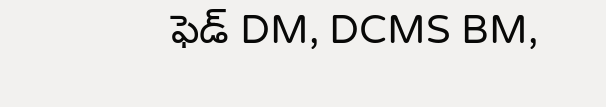ఫెడ్ DM, DCMS BM,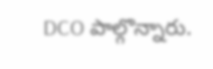DCO పాల్గొన్నారు.